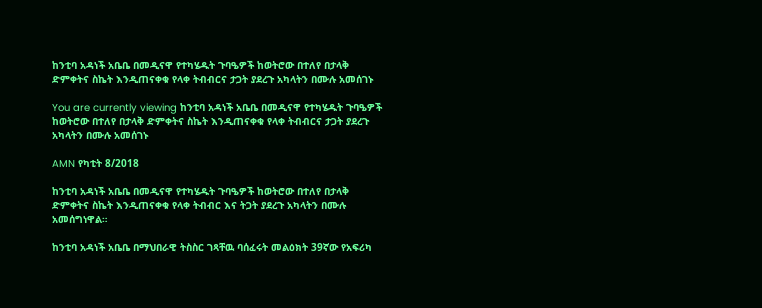ከንቲባ አዳነች አቤቤ በመዲናዋ የተካሄዱት ጉባዔዎች ከወትሮው በተለየ በታላቅ ድምቀትና ስኬት እንዲጠናቀቁ የላቀ ትብብርና ታጋት ያደረጉ አካላትን በሙሉ አመሰገኑ

You are currently viewing ከንቲባ አዳነች አቤቤ በመዲናዋ የተካሄዱት ጉባዔዎች ከወትሮው በተለየ በታላቅ ድምቀትና ስኬት እንዲጠናቀቁ የላቀ ትብብርና ታጋት ያደረጉ አካላትን በሙሉ አመሰገኑ

AMN የካቲት 8/2018

ከንቲባ አዳነች አቤቤ በመዲናዋ የተካሄዱት ጉባዔዎች ከወትሮው በተለየ በታላቅ ድምቀትና ስኬት እንዲጠናቀቁ የላቀ ትብብር እና ትጋት ያደረጉ አካላትን በሙሉ አመሰግነዋል።

ከንቲባ አዳነች አቤቤ በማህበራዊ ትስስር ገጻቸዉ ባሰፈሩት መልዕክት 39ኛው የአፍሪካ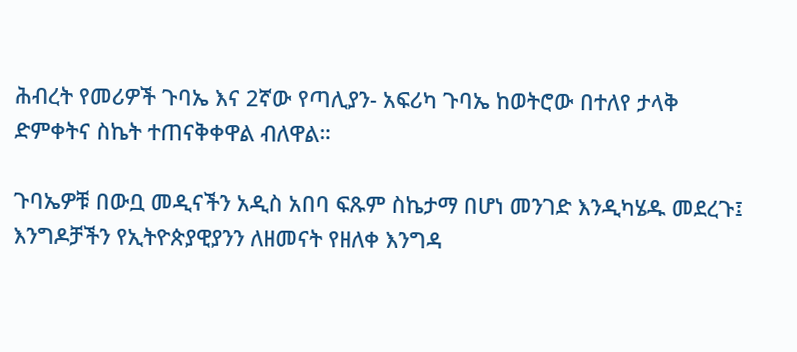ሕብረት የመሪዎች ጉባኤ እና 2ኛው የጣሊያን- አፍሪካ ጉባኤ ከወትሮው በተለየ ታላቅ ድምቀትና ስኬት ተጠናቅቀዋል ብለዋል።

ጉባኤዎቹ በውቧ መዲናችን አዲስ አበባ ፍጹም ስኬታማ በሆነ መንገድ እንዲካሄዱ መደረጉ፤ እንግዶቻችን የኢትዮጵያዊያንን ለዘመናት የዘለቀ እንግዳ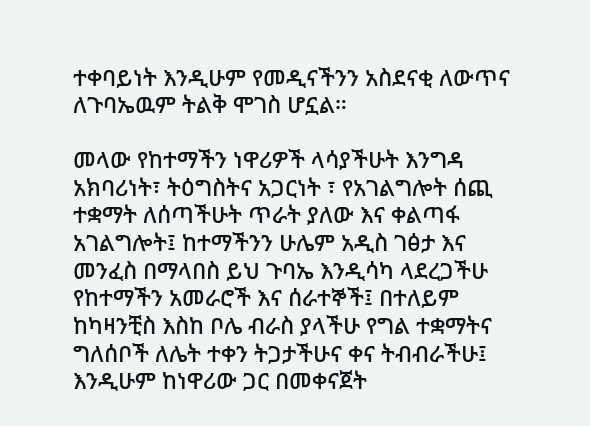ተቀባይነት እንዲሁም የመዲናችንን አስደናቂ ለውጥና ለጉባኤዉም ትልቅ ሞገስ ሆኗል።

መላው የከተማችን ነዋሪዎች ላሳያችሁት እንግዳ አክባሪነት፣ ትዕግስትና አጋርነት ፣ የአገልግሎት ሰጪ ተቋማት ለሰጣችሁት ጥራት ያለው እና ቀልጣፋ አገልግሎት፤ ከተማችንን ሁሌም አዲስ ገፅታ እና መንፈስ በማላበስ ይህ ጉባኤ እንዲሳካ ላደረጋችሁ የከተማችን አመራሮች እና ሰራተኞች፤ በተለይም ከካዛንቺስ እስከ ቦሌ ብራስ ያላችሁ የግል ተቋማትና ግለሰቦች ለሌት ተቀን ትጋታችሁና ቀና ትብብራችሁ፤ እንዲሁም ከነዋሪው ጋር በመቀናጀት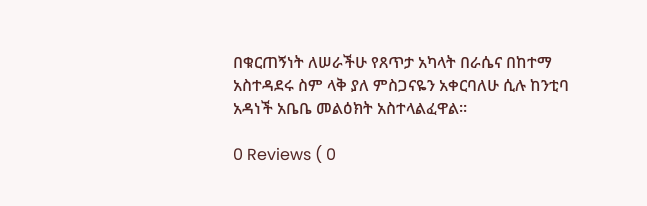በቁርጠኝነት ለሠራችሁ የጸጥታ አካላት በራሴና በከተማ አስተዳደሩ ስም ላቅ ያለ ምስጋናዬን አቀርባለሁ ሲሉ ከንቲባ አዳነች አቤቤ መልዕክት አስተላልፈዋል።

0 Reviews ( 0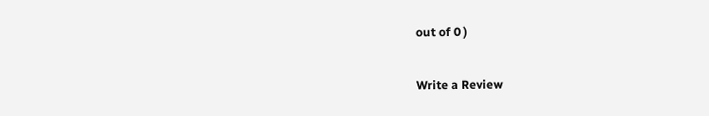out of 0 )

Write a Review